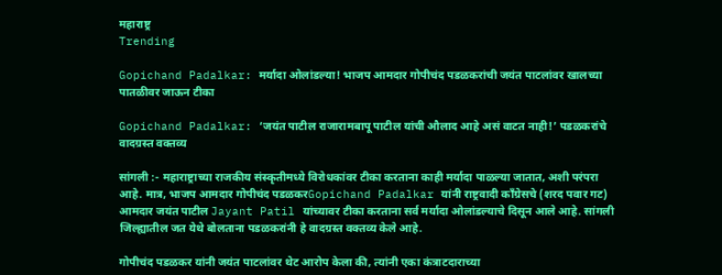महाराष्ट्र
Trending

Gopichand Padalkar: मर्यादा ओलांडल्या! भाजप आमदार गोपीचंद पडळकरांची जयंत पाटलांवर खालच्या पातळीवर जाऊन टीका

Gopichand Padalkar: ‘जयंत पाटील राजारामबापू पाटील यांची औलाद आहे असं वाटत नाही!’ पडळकरांचे वादग्रस्त वक्तव्य

सांगली :- महाराष्ट्राच्या राजकीय संस्कृतीमध्ये विरोधकांवर टीका करताना काही मर्यादा पाळल्या जातात, अशी परंपरा आहे. मात्र, भाजप आमदार गोपीचंद पडळकरGopichand Padalkar यांनी राष्ट्रवादी काँग्रेसचे (शरद पवार गट) आमदार जयंत पाटील Jayant Patil यांच्यावर टीका करताना सर्व मर्यादा ओलांडल्याचे दिसून आले आहे. सांगली जिल्ह्यातील जत येथे बोलताना पडळकरांनी हे वादग्रस्त वक्तव्य केले आहे.

गोपीचंद पडळकर यांनी जयंत पाटलांवर थेट आरोप केला की, त्यांनी एका कंत्राटदाराच्या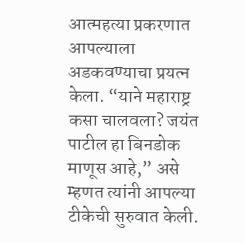आत्महत्या प्रकरणात आपल्याला अडकवण्याचा प्रयत्न केला. “याने महाराष्ट्र कसा चालवला? जयंत पाटील हा बिनडोक माणूस आहे,” असे म्हणत त्यांनी आपल्या टीकेची सुरुवात केली.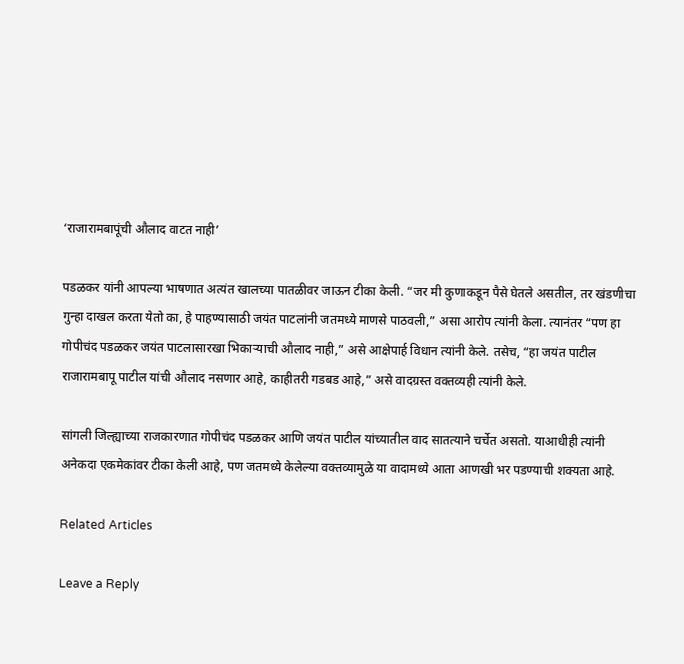‘राजारामबापूंची औलाद वाटत नाही’

पडळकर यांनी आपल्या भाषणात अत्यंत खालच्या पातळीवर जाऊन टीका केली. “जर मी कुणाकडून पैसे घेतले असतील, तर खंडणीचा गुन्हा दाखल करता येतो का, हे पाहण्यासाठी जयंत पाटलांनी जतमध्ये माणसे पाठवली,” असा आरोप त्यांनी केला. त्यानंतर “पण हा गोपीचंद पडळकर जयंत पाटलासारखा भिकाऱ्याची औलाद नाही,” असे आक्षेपार्ह विधान त्यांनी केले. तसेच, “हा जयंत पाटील राजारामबापू पाटील यांची औलाद नसणार आहे, काहीतरी गडबड आहे,” असे वादग्रस्त वक्तव्यही त्यांनी केले.

सांगली जिल्ह्याच्या राजकारणात गोपीचंद पडळकर आणि जयंत पाटील यांच्यातील वाद सातत्याने चर्चेत असतो. याआधीही त्यांनी अनेकदा एकमेकांवर टीका केली आहे, पण जतमध्ये केलेल्या वक्तव्यामुळे या वादामध्ये आता आणखी भर पडण्याची शक्यता आहे.

Related Articles

Leave a Reply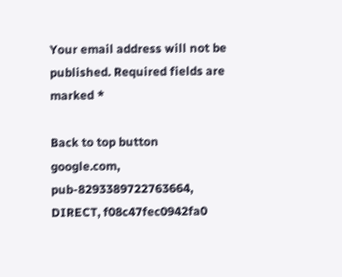Your email address will not be published. Required fields are marked *

Back to top button
google.com, pub-8293389722763664, DIRECT, f08c47fec0942fa0